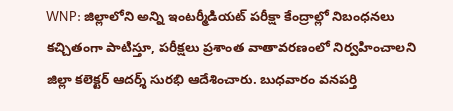WNP: జిల్లాలోని అన్ని ఇంటర్మీడియట్ పరీక్షా కేంద్రాల్లో నిబంధనలు కచ్చితంగా పాటిస్తూ, పరీక్షలు ప్రశాంత వాతావరణంలో నిర్వహించాలని జిల్లా కలెక్టర్ ఆదర్శ్ సురభి ఆదేశించారు. బుధవారం వనపర్తి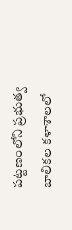పట్టణంలోని ప్రభుత్వ బాలికల కళాశాలలో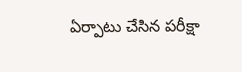ఏర్పాటు చేసిన పరీక్షా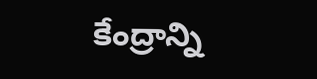కేంద్రాన్ని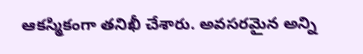ఆకస్మికంగా తనిఖీ చేశారు. అవసరమైన అన్ని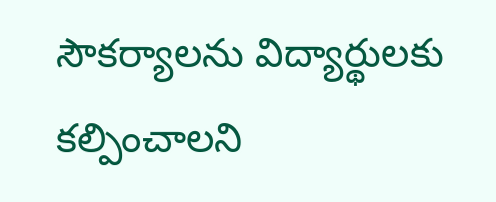సౌకర్యాలను విద్యార్థులకు కల్పించాలని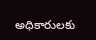అధికారులకు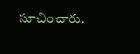సూచించారు.